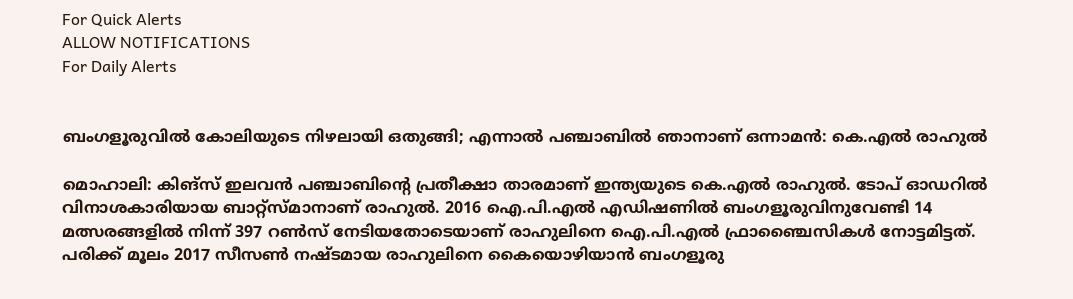For Quick Alerts
ALLOW NOTIFICATIONS
For Daily Alerts


ബംഗളൂരുവില്‍ കോലിയുടെ നിഴലായി ഒതുങ്ങി; എന്നാല്‍ പഞ്ചാബില്‍ ഞാനാണ് ഒന്നാമന്‍: കെ.എല്‍ രാഹുല്‍

മൊഹാലി: കിങ്‌സ് ഇലവന്‍ പഞ്ചാബിന്റെ പ്രതീക്ഷാ താരമാണ് ഇന്ത്യയുടെ കെ.എല്‍ രാഹുല്‍. ടോപ് ഓഡറില്‍ വിനാശകാരിയായ ബാറ്റ്‌സ്മാനാണ് രാഹുല്‍. 2016 ഐ.പി.എല്‍ എഡിഷണില്‍ ബംഗളൂരുവിനുവേണ്ടി 14 മത്സരങ്ങളില്‍ നിന്ന് 397 റണ്‍സ് നേടിയതോടെയാണ് രാഹുലിനെ ഐ.പി.എല്‍ ഫ്രാഞ്ചൈസികള്‍ നോട്ടമിട്ടത്. പരിക്ക് മൂലം 2017 സീസണ്‍ നഷ്ടമായ രാഹുലിനെ കൈയൊഴിയാന്‍ ബംഗളൂരു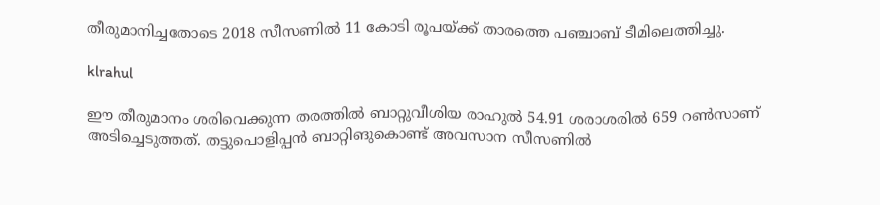തീരുമാനിച്ചതോടെ 2018 സീസണില്‍ 11 കോടി രൂപയ്ക്ക് താരത്തെ പഞ്ചാബ് ടീമിലെത്തിച്ചു.

klrahul

ഈ തീരുമാനം ശരിവെക്കുന്ന തരത്തില്‍ ബാറ്റുവീശിയ രാഹുല്‍ 54.91 ശരാശരില്‍ 659 റണ്‍സാണ് അടിച്ചെടുത്തത്. തട്ടുപൊളിപ്പന്‍ ബാറ്റിങുകൊണ്ട് അവസാന സീസണില്‍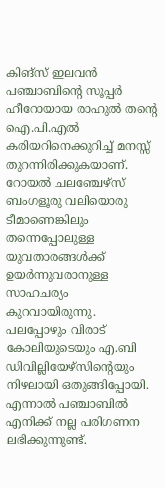കിങ്‌സ് ഇലവന്‍ പഞ്ചാബിന്റെ സൂപ്പര്‍ ഹീറോയായ രാഹുല്‍ തന്റെ ഐ.പി.എല്‍ കരിയറിനെക്കുറിച്ച് മനസ്സ് തുറന്നിരിക്കുകയാണ്. റോയല്‍ ചലഞ്ചേഴ്‌സ് ബംഗളൂരു വലിയൊരു ടീമാണെങ്കിലും തന്നെപ്പോലുള്ള യുവതാരങ്ങള്‍ക്ക് ഉയര്‍ന്നുവരാനുള്ള സാഹചര്യം കുറവായിരുന്നു. പലപ്പോഴും വിരാട് കോലിയുടെയും എ.ബി ഡിവില്ലിയേഴ്‌സിന്റെയും നിഴലായി ഒതുങ്ങിപ്പോയി. എന്നാല്‍ പഞ്ചാബില്‍ എനിക്ക് നല്ല പരിഗണന ലഭിക്കുന്നുണ്ട്.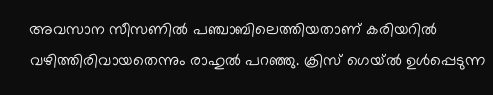അവസാന സീസണില്‍ പഞ്ചാബിലെത്തിയതാണ് കരിയറില്‍ വഴിത്തിരിവായതെന്നും രാഹുല്‍ പറഞ്ഞു. ക്രിസ് ഗെയ്ല്‍ ഉള്‍പ്പെടുന്ന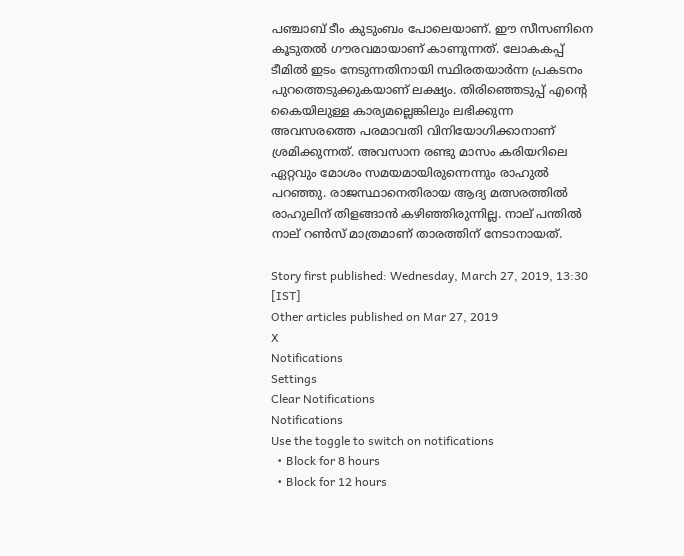പഞ്ചാബ് ടീം കുടുംബം പോലെയാണ്. ഈ സീസണിനെ കൂടുതല്‍ ഗൗരവമായാണ് കാണുന്നത്. ലോകകപ്പ് ടീമില്‍ ഇടം നേടുന്നതിനായി സ്ഥിരതയാര്‍ന്ന പ്രകടനം പുറത്തെടുക്കുകയാണ് ലക്ഷ്യം. തിരിഞ്ഞെടുപ്പ് എന്റെ കൈയിലുള്ള കാര്യമല്ലെങ്കിലും ലഭിക്കുന്ന അവസരത്തെ പരമാവതി വിനിയോഗിക്കാനാണ് ശ്രമിക്കുന്നത്. അവസാന രണ്ടു മാസം കരിയറിലെ ഏറ്റവും മോശം സമയമായിരുന്നെന്നും രാഹുല്‍ പറഞ്ഞു. രാജസ്ഥാനെതിരായ ആദ്യ മത്സരത്തില്‍ രാഹുലിന് തിളങ്ങാന്‍ കഴിഞ്ഞിരുന്നില്ല. നാല് പന്തില്‍ നാല് റണ്‍സ് മാത്രമാണ് താരത്തിന് നേടാനായത്.

Story first published: Wednesday, March 27, 2019, 13:30 [IST]
Other articles published on Mar 27, 2019
X
Notifications
Settings
Clear Notifications
Notifications
Use the toggle to switch on notifications
  • Block for 8 hours
  • Block for 12 hours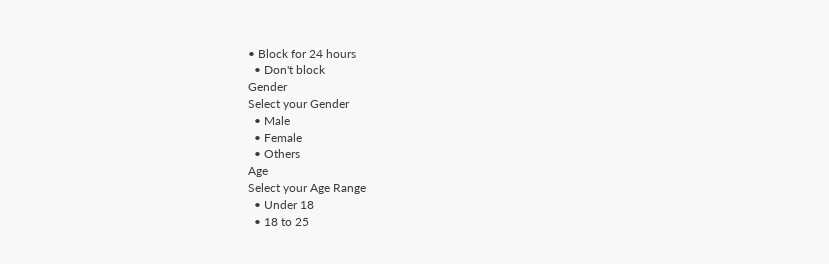• Block for 24 hours
  • Don't block
Gender
Select your Gender
  • Male
  • Female
  • Others
Age
Select your Age Range
  • Under 18
  • 18 to 25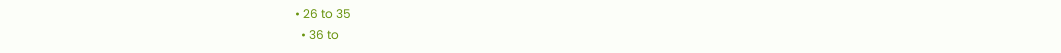• 26 to 35
  • 36 to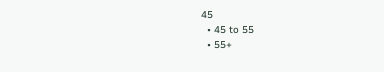45
  • 45 to 55
  • 55+